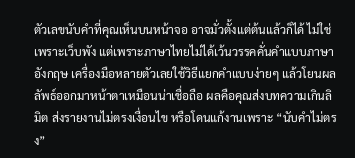ตัวเลขนับคำที่คุณเห็นบนหน้าจอ อาจมั่วตั้งแต่ต้นแล้วก็ได้ ไม่ใช่เพราะเว็บพัง แต่เพราะภาษาไทยไม่ได้เว้นวรรคคั่นคำแบบภาษาอังกฤษ เครื่องมือหลายตัวเลยใช้วิธีแยกคำแบบง่ายๆ แล้วโยนผลลัพธ์ออกมาหน้าตาเหมือนน่าเชื่อถือ ผลคือคุณส่งบทความเกินลิมิต ส่งรายงานไม่ตรงเงื่อนไข หรือโดนแก้งานเพราะ “นับคำไม่ตรง”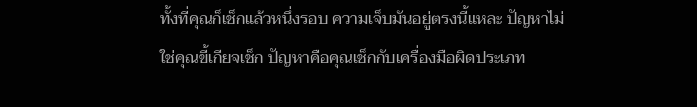ทั้งที่คุณก็เช็กแล้วหนึ่งรอบ ความเจ็บมันอยู่ตรงนี้แหละ ปัญหาไม่ใช่คุณขี้เกียจเช็ก ปัญหาคือคุณเช็กกับเครื่องมือผิดประเภท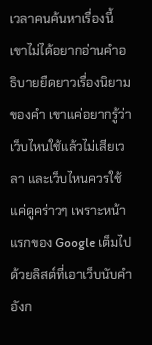เวลาคนค้นหาเรื่องนี้ เขาไม่ได้อยากอ่านคำอธิบายยืดยาวเรื่องนิยามของคำ เขาแค่อยากรู้ว่าเว็บไหนใช้แล้วไม่เสียเวลา และเว็บไหนควรใช้แค่ดูคร่าวๆ เพราะหน้าแรกของ Google เต็มไปด้วยลิสต์ที่เอาเว็บนับคำอังก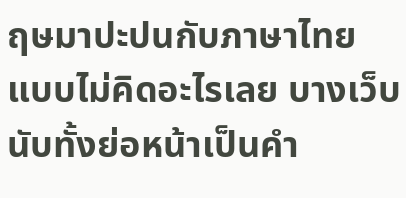ฤษมาปะปนกับภาษาไทยแบบไม่คิดอะไรเลย บางเว็บนับทั้งย่อหน้าเป็นคำ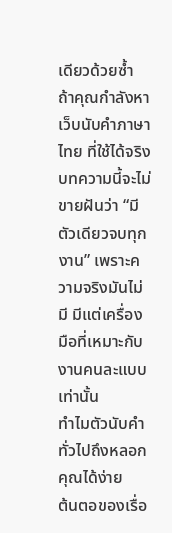เดียวด้วยซ้ำ ถ้าคุณกำลังหา เว็บนับคําภาษาไทย ที่ใช้ได้จริง บทความนี้จะไม่ขายฝันว่า “มีตัวเดียวจบทุกงาน” เพราะความจริงมันไม่มี มีแต่เครื่องมือที่เหมาะกับงานคนละแบบเท่านั้น
ทำไมตัวนับคำทั่วไปถึงหลอกคุณได้ง่าย
ต้นตอของเรื่อ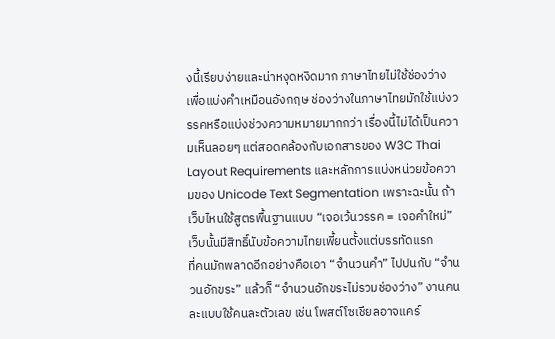งนี้เรียบง่ายและน่าหงุดหงิดมาก ภาษาไทยไม่ใช้ช่องว่างเพื่อแบ่งคำเหมือนอังกฤษ ช่องว่างในภาษาไทยมักใช้แบ่งวรรคหรือแบ่งช่วงความหมายมากกว่า เรื่องนี้ไม่ได้เป็นความเห็นลอยๆ แต่สอดคล้องกับเอกสารของ W3C Thai Layout Requirements และหลักการแบ่งหน่วยข้อความของ Unicode Text Segmentation เพราะฉะนั้น ถ้าเว็บไหนใช้สูตรพื้นฐานแบบ “เจอเว้นวรรค = เจอคำใหม่” เว็บนั้นมีสิทธิ์นับข้อความไทยเพี้ยนตั้งแต่บรรทัดแรก
ที่คนมักพลาดอีกอย่างคือเอา “จำนวนคำ” ไปปนกับ “จำนวนอักขระ” แล้วก็ “จำนวนอักขระไม่รวมช่องว่าง” งานคนละแบบใช้คนละตัวเลข เช่น โพสต์โซเชียลอาจแคร์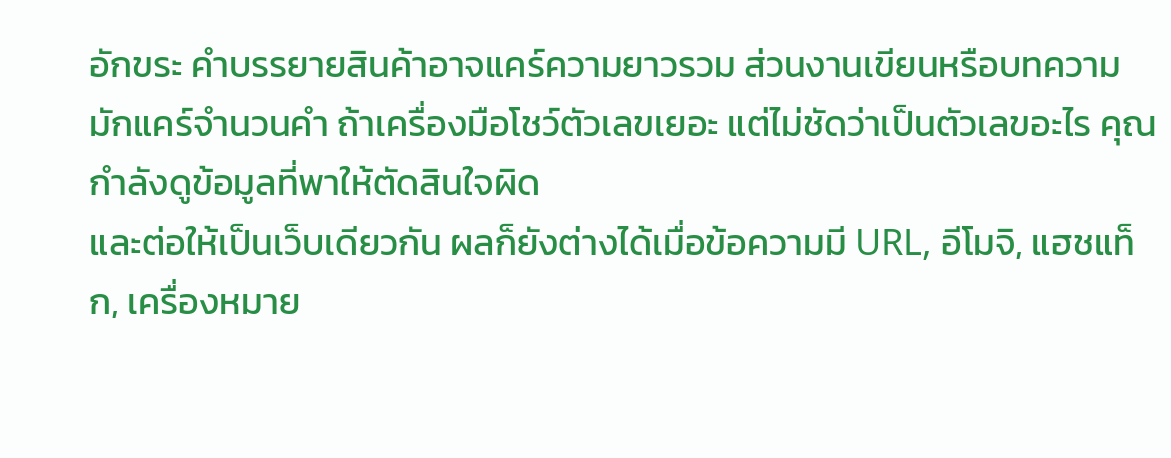อักขระ คำบรรยายสินค้าอาจแคร์ความยาวรวม ส่วนงานเขียนหรือบทความมักแคร์จำนวนคำ ถ้าเครื่องมือโชว์ตัวเลขเยอะ แต่ไม่ชัดว่าเป็นตัวเลขอะไร คุณกำลังดูข้อมูลที่พาให้ตัดสินใจผิด
และต่อให้เป็นเว็บเดียวกัน ผลก็ยังต่างได้เมื่อข้อความมี URL, อีโมจิ, แฮชแท็ก, เครื่องหมาย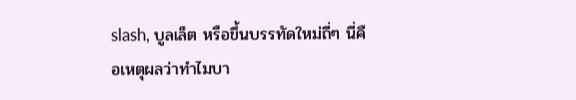slash, บูลเล็ต หรือขึ้นบรรทัดใหม่ถี่ๆ นี่คือเหตุผลว่าทำไมบา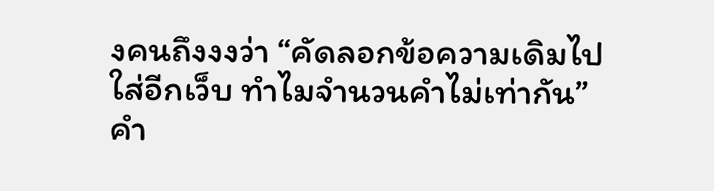งคนถึงงงว่า “คัดลอกข้อความเดิมไปใส่อีกเว็บ ทำไมจำนวนคำไม่เท่ากัน” คำ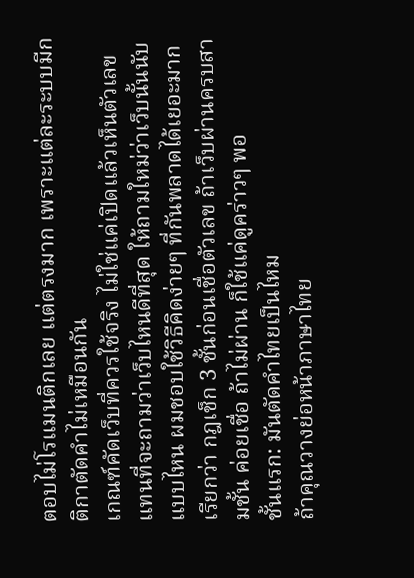ตอบไม่โรแมนติกเลย แต่ตรงมาก เพราะแต่ละระบบมีกติกาตัดคำไม่เหมือนกัน
เกณฑ์คัดเว็บที่ควรใช้จริง ไม่ใช่แค่เปิดแล้วเห็นตัวเลข
แทนที่จะถามว่าเว็บไหนดีที่สุด ให้ถามใหม่ว่าเว็บนั้นนับแบบไหน ผมชอบใช้วิธีคิดง่ายๆ ที่กันพลาดได้เยอะมาก เรียกว่า กฎเช็ก 3 ชั้นก่อนเชื่อตัวเลข ถ้าเว็บผ่านครบสามชั้น ค่อยเชื่อ ถ้าไม่ผ่าน ก็ใช้แค่ดูคร่าวๆ พอ
ชั้นแรก: มันตัดคำไทยเป็นไหม
ถ้าคุณวางย่อหน้าภาษาไทย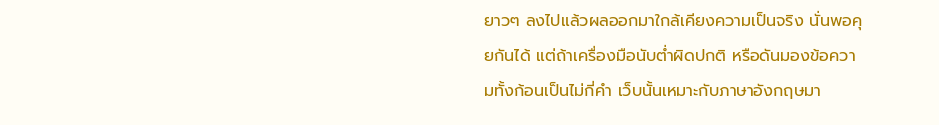ยาวๆ ลงไปแล้วผลออกมาใกล้เคียงความเป็นจริง นั่นพอคุยกันได้ แต่ถ้าเครื่องมือนับต่ำผิดปกติ หรือดันมองข้อความทั้งก้อนเป็นไม่กี่คำ เว็บนั้นเหมาะกับภาษาอังกฤษมา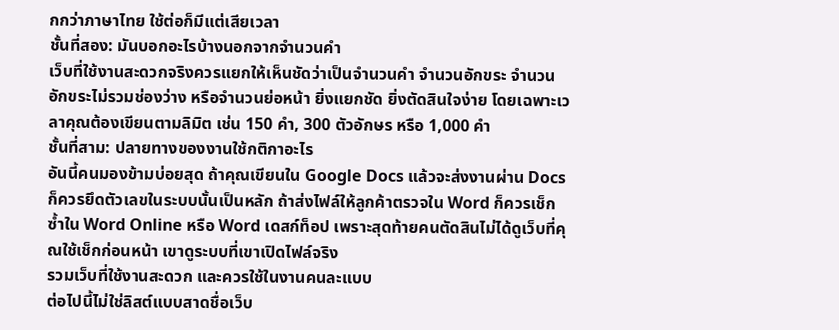กกว่าภาษาไทย ใช้ต่อก็มีแต่เสียเวลา
ชั้นที่สอง: มันบอกอะไรบ้างนอกจากจำนวนคำ
เว็บที่ใช้งานสะดวกจริงควรแยกให้เห็นชัดว่าเป็นจำนวนคำ จำนวนอักขระ จำนวนอักขระไม่รวมช่องว่าง หรือจำนวนย่อหน้า ยิ่งแยกชัด ยิ่งตัดสินใจง่าย โดยเฉพาะเวลาคุณต้องเขียนตามลิมิต เช่น 150 คำ, 300 ตัวอักษร หรือ 1,000 คำ
ชั้นที่สาม: ปลายทางของงานใช้กติกาอะไร
อันนี้คนมองข้ามบ่อยสุด ถ้าคุณเขียนใน Google Docs แล้วจะส่งงานผ่าน Docs ก็ควรยึดตัวเลขในระบบนั้นเป็นหลัก ถ้าส่งไฟล์ให้ลูกค้าตรวจใน Word ก็ควรเช็กซ้ำใน Word Online หรือ Word เดสก์ท็อป เพราะสุดท้ายคนตัดสินไม่ได้ดูเว็บที่คุณใช้เช็กก่อนหน้า เขาดูระบบที่เขาเปิดไฟล์จริง
รวมเว็บที่ใช้งานสะดวก และควรใช้ในงานคนละแบบ
ต่อไปนี้ไม่ใช่ลิสต์แบบสาดชื่อเว็บ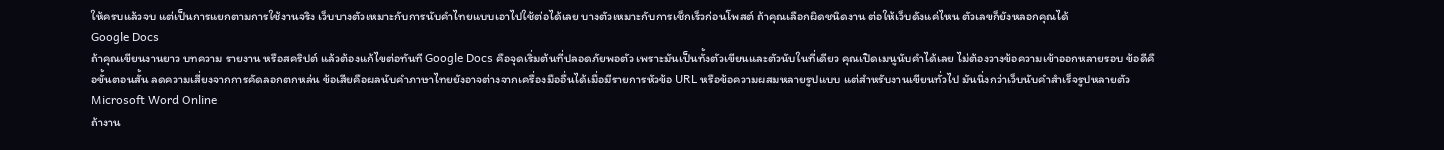ให้ครบแล้วจบ แต่เป็นการแยกตามการใช้งานจริง เว็บบางตัวเหมาะกับการนับคำไทยแบบเอาไปใช้ต่อได้เลย บางตัวเหมาะกับการเช็กเร็วก่อนโพสต์ ถ้าคุณเลือกผิดชนิดงาน ต่อให้เว็บดังแค่ไหน ตัวเลขก็ยังหลอกคุณได้
Google Docs
ถ้าคุณเขียนงานยาว บทความ รายงาน หรือสคริปต์ แล้วต้องแก้ไขต่อทันที Google Docs คือจุดเริ่มต้นที่ปลอดภัยพอตัว เพราะมันเป็นทั้งตัวเขียนและตัวนับในที่เดียว คุณเปิดเมนูนับคำได้เลย ไม่ต้องวางข้อความเข้าออกหลายรอบ ข้อดีคือขั้นตอนสั้น ลดความเสี่ยงจากการคัดลอกตกหล่น ข้อเสียคือผลนับคำภาษาไทยยังอาจต่างจากเครื่องมืออื่นได้เมื่อมีรายการหัวข้อ URL หรือข้อความผสมหลายรูปแบบ แต่สำหรับงานเขียนทั่วไป มันนิ่งกว่าเว็บนับคำสำเร็จรูปหลายตัว
Microsoft Word Online
ถ้างาน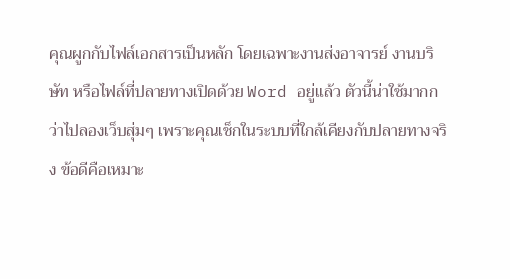คุณผูกกับไฟล์เอกสารเป็นหลัก โดยเฉพาะงานส่งอาจารย์ งานบริษัท หรือไฟล์ที่ปลายทางเปิดด้วย Word อยู่แล้ว ตัวนี้น่าใช้มากกว่าไปลองเว็บสุ่มๆ เพราะคุณเช็กในระบบที่ใกล้เคียงกับปลายทางจริง ข้อดีคือเหมาะ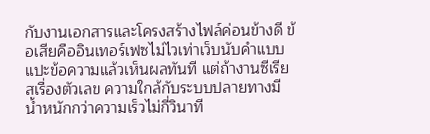กับงานเอกสารและโครงสร้างไฟล์ค่อนข้างดี ข้อเสียคืออินเทอร์เฟซไม่ไวเท่าเว็บนับคำแบบแปะข้อความแล้วเห็นผลทันที แต่ถ้างานซีเรียสเรื่องตัวเลข ความใกล้กับระบบปลายทางมีน้ำหนักกว่าความเร็วไม่กี่วินาที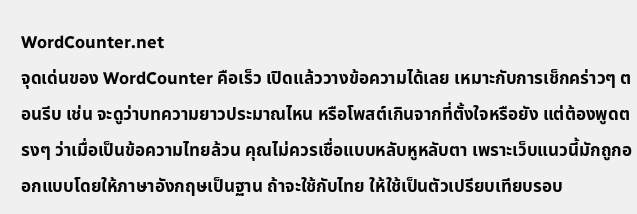WordCounter.net
จุดเด่นของ WordCounter คือเร็ว เปิดแล้ววางข้อความได้เลย เหมาะกับการเช็กคร่าวๆ ตอนรีบ เช่น จะดูว่าบทความยาวประมาณไหน หรือโพสต์เกินจากที่ตั้งใจหรือยัง แต่ต้องพูดตรงๆ ว่าเมื่อเป็นข้อความไทยล้วน คุณไม่ควรเชื่อแบบหลับหูหลับตา เพราะเว็บแนวนี้มักถูกออกแบบโดยให้ภาษาอังกฤษเป็นฐาน ถ้าจะใช้กับไทย ให้ใช้เป็นตัวเปรียบเทียบรอบ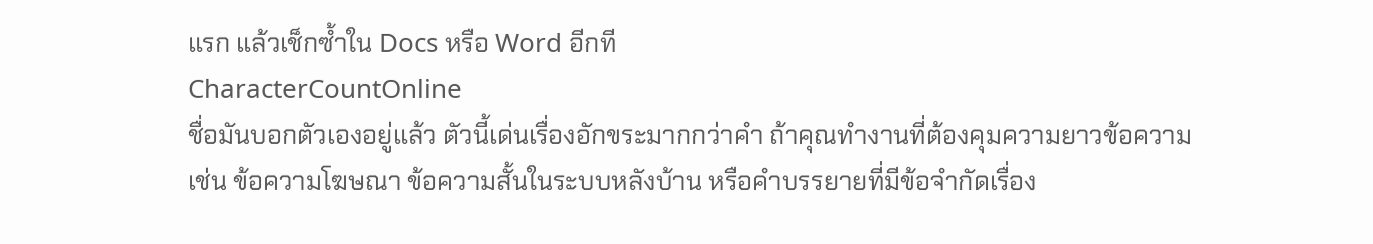แรก แล้วเช็กซ้ำใน Docs หรือ Word อีกที
CharacterCountOnline
ชื่อมันบอกตัวเองอยู่แล้ว ตัวนี้เด่นเรื่องอักขระมากกว่าคำ ถ้าคุณทำงานที่ต้องคุมความยาวข้อความ เช่น ข้อความโฆษณา ข้อความสั้นในระบบหลังบ้าน หรือคำบรรยายที่มีข้อจำกัดเรื่อง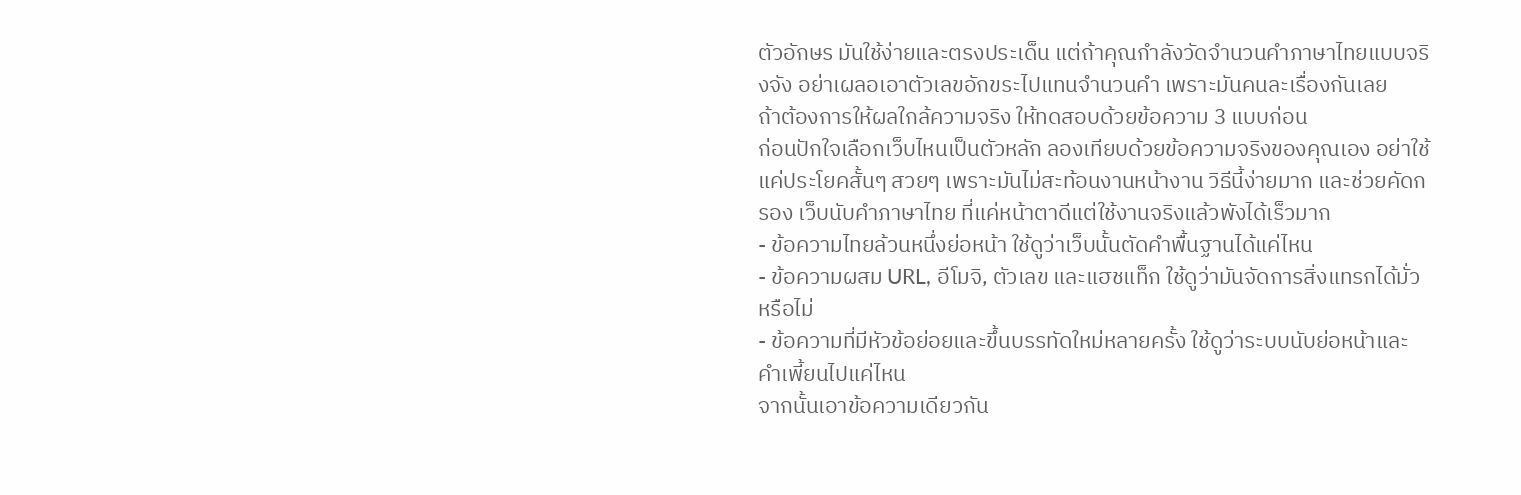ตัวอักษร มันใช้ง่ายและตรงประเด็น แต่ถ้าคุณกำลังวัดจำนวนคำภาษาไทยแบบจริงจัง อย่าเผลอเอาตัวเลขอักขระไปแทนจำนวนคำ เพราะมันคนละเรื่องกันเลย
ถ้าต้องการให้ผลใกล้ความจริง ให้ทดสอบด้วยข้อความ 3 แบบก่อน
ก่อนปักใจเลือกเว็บไหนเป็นตัวหลัก ลองเทียบด้วยข้อความจริงของคุณเอง อย่าใช้แค่ประโยคสั้นๆ สวยๆ เพราะมันไม่สะท้อนงานหน้างาน วิธีนี้ง่ายมาก และช่วยคัดกรอง เว็บนับคําภาษาไทย ที่แค่หน้าตาดีแต่ใช้งานจริงแล้วพังได้เร็วมาก
- ข้อความไทยล้วนหนึ่งย่อหน้า ใช้ดูว่าเว็บนั้นตัดคำพื้นฐานได้แค่ไหน
- ข้อความผสม URL, อีโมจิ, ตัวเลข และแฮชแท็ก ใช้ดูว่ามันจัดการสิ่งแทรกได้มั่วหรือไม่
- ข้อความที่มีหัวข้อย่อยและขึ้นบรรทัดใหม่หลายครั้ง ใช้ดูว่าระบบนับย่อหน้าและคำเพี้ยนไปแค่ไหน
จากนั้นเอาข้อความเดียวกัน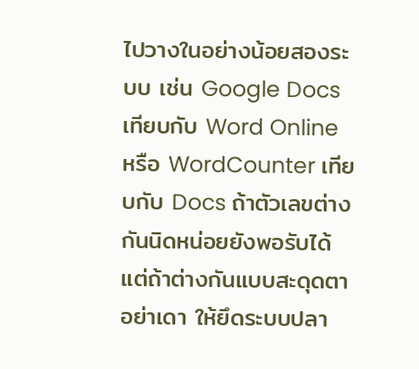ไปวางในอย่างน้อยสองระบบ เช่น Google Docs เทียบกับ Word Online หรือ WordCounter เทียบกับ Docs ถ้าตัวเลขต่างกันนิดหน่อยยังพอรับได้ แต่ถ้าต่างกันแบบสะดุดตา อย่าเดา ให้ยึดระบบปลา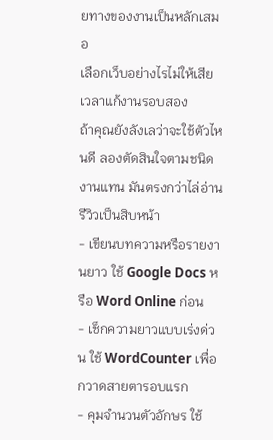ยทางของงานเป็นหลักเสมอ
เลือกเว็บอย่างไรไม่ให้เสียเวลาแก้งานรอบสอง
ถ้าคุณยังลังเลว่าจะใช้ตัวไหนดี ลองตัดสินใจตามชนิดงานแทน มันตรงกว่าไล่อ่านรีวิวเป็นสิบหน้า
- เขียนบทความหรือรายงานยาว ใช้ Google Docs หรือ Word Online ก่อน
- เช็กความยาวแบบเร่งด่วน ใช้ WordCounter เพื่อกวาดสายตารอบแรก
- คุมจำนวนตัวอักษร ใช้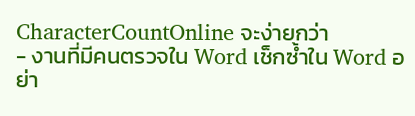CharacterCountOnline จะง่ายกว่า
- งานที่มีคนตรวจใน Word เช็กซ้ำใน Word อย่า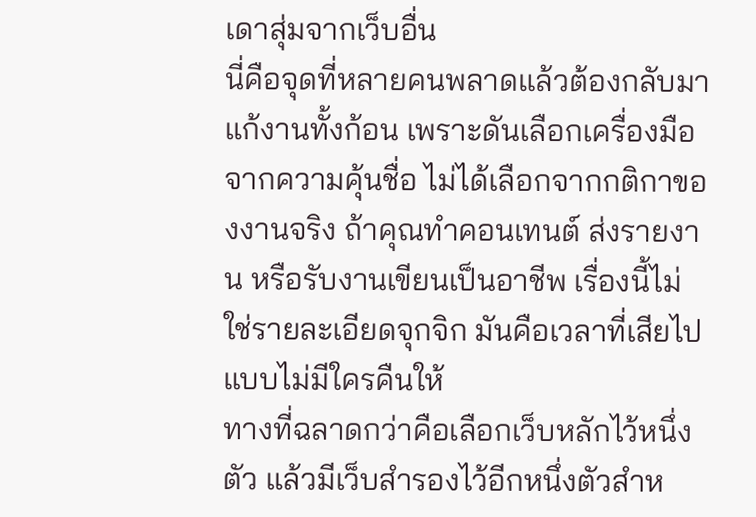เดาสุ่มจากเว็บอื่น
นี่คือจุดที่หลายคนพลาดแล้วต้องกลับมาแก้งานทั้งก้อน เพราะดันเลือกเครื่องมือจากความคุ้นชื่อ ไม่ได้เลือกจากกติกาของงานจริง ถ้าคุณทำคอนเทนต์ ส่งรายงาน หรือรับงานเขียนเป็นอาชีพ เรื่องนี้ไม่ใช่รายละเอียดจุกจิก มันคือเวลาที่เสียไปแบบไม่มีใครคืนให้
ทางที่ฉลาดกว่าคือเลือกเว็บหลักไว้หนึ่งตัว แล้วมีเว็บสำรองไว้อีกหนึ่งตัวสำห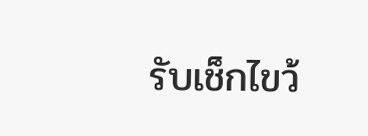รับเช็กไขว้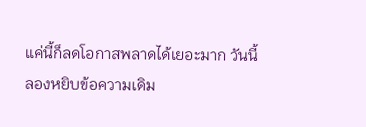แค่นี้ก็ลดโอกาสพลาดได้เยอะมาก วันนี้ลองหยิบข้อความเดิม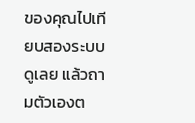ของคุณไปเทียบสองระบบดูเลย แล้วถามตัวเองต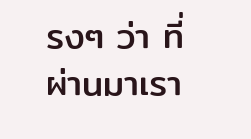รงๆ ว่า ที่ผ่านมาเรา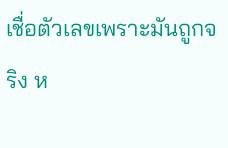เชื่อตัวเลขเพราะมันถูกจริง ห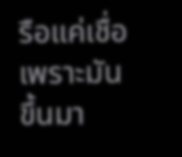รือแค่เชื่อเพราะมันขึ้นมา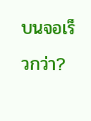บนจอเร็วกว่า?